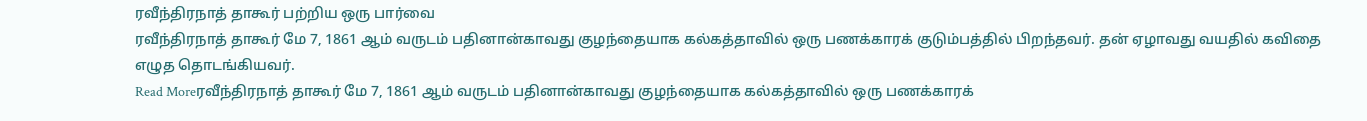ரவீந்திரநாத் தாகூர் பற்றிய ஒரு பார்வை
ரவீந்திரநாத் தாகூர் மே 7, 1861 ஆம் வருடம் பதினான்காவது குழந்தையாக கல்கத்தாவில் ஒரு பணக்காரக் குடும்பத்தில் பிறந்தவர். தன் ஏழாவது வயதில் கவிதை எழுத தொடங்கியவர்.
Read Moreரவீந்திரநாத் தாகூர் மே 7, 1861 ஆம் வருடம் பதினான்காவது குழந்தையாக கல்கத்தாவில் ஒரு பணக்காரக்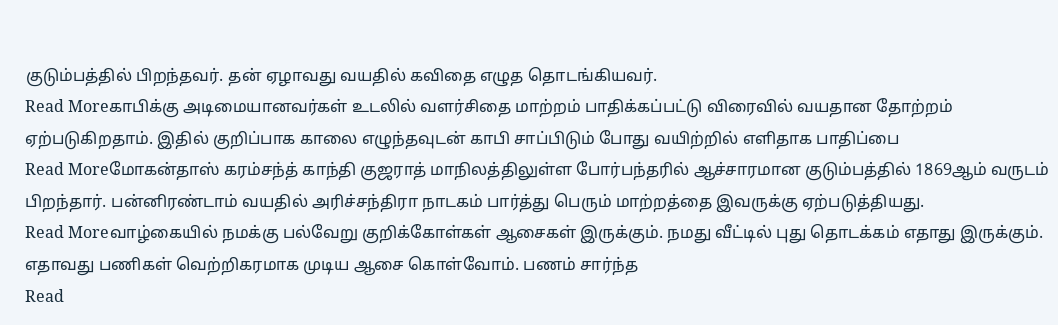குடும்பத்தில் பிறந்தவர். தன் ஏழாவது வயதில் கவிதை எழுத தொடங்கியவர்.
Read Moreகாபிக்கு அடிமையானவர்கள் உடலில் வளர்சிதை மாற்றம் பாதிக்கப்பட்டு விரைவில் வயதான தோற்றம் ஏற்படுகிறதாம். இதில் குறிப்பாக காலை எழுந்தவுடன் காபி சாப்பிடும் போது வயிற்றில் எளிதாக பாதிப்பை
Read Moreமோகன்தாஸ் கரம்சந்த் காந்தி குஜராத் மாநிலத்திலுள்ள போர்பந்தரில் ஆச்சாரமான குடும்பத்தில் 1869ஆம் வருடம் பிறந்தார். பன்னிரண்டாம் வயதில் அரிச்சந்திரா நாடகம் பார்த்து பெரும் மாற்றத்தை இவருக்கு ஏற்படுத்தியது.
Read Moreவாழ்கையில் நமக்கு பல்வேறு குறிக்கோள்கள் ஆசைகள் இருக்கும். நமது வீட்டில் புது தொடக்கம் எதாது இருக்கும். எதாவது பணிகள் வெற்றிகரமாக முடிய ஆசை கொள்வோம். பணம் சார்ந்த
Read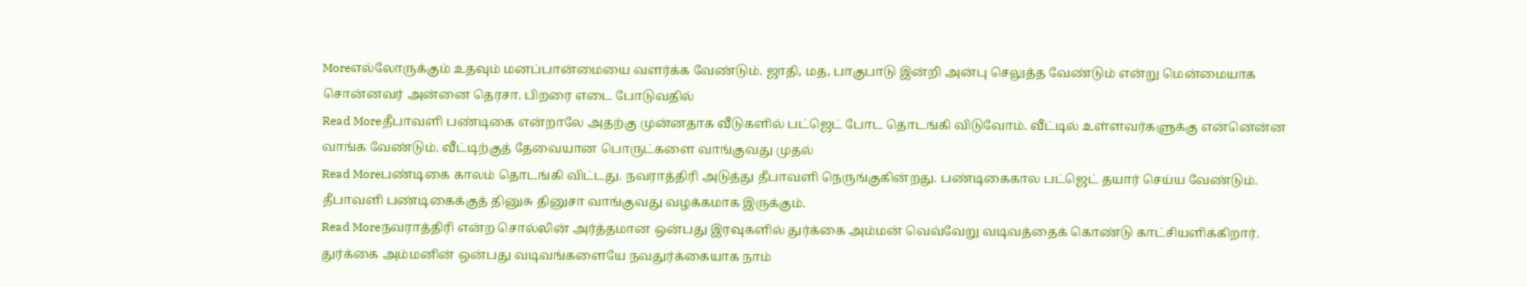Moreஎல்லோருக்கும் உதவும் மனப்பான்மையை வளர்க்க வேண்டும். ஜாதி, மத, பாகுபாடு இன்றி அன்பு செலுத்த வேண்டும் என்று மென்மையாக சொன்னவர் அன்னை தெரசா. பிறரை எடை போடுவதில்
Read Moreதீபாவளி பண்டிகை என்றாலே அதற்கு முன்னதாக வீடுகளில் பட்ஜெட் போட தொடங்கி விடுவோம். வீட்டில் உள்ளவர்களுக்கு என்னென்ன வாங்க வேண்டும். வீட்டிற்குத் தேவையான பொருட்களை வாங்குவது முதல்
Read Moreபண்டிகை காலம் தொடங்கி விட்டது. நவராத்திரி அடுத்து தீபாவளி நெருங்குகின்றது. பண்டிகைகால பட்ஜெட் தயார் செய்ய வேண்டும். தீபாவளி பண்டிகைக்குத் தினுசு தினுசா வாங்குவது வழக்கமாக இருக்கும்.
Read Moreநவராத்திரி என்ற சொல்லின் அர்த்தமான ஒன்பது இரவுகளில் துர்க்கை அம்மன் வெவ்வேறு வடிவத்தைக் கொண்டு காட்சியளிக்கிறார். துர்க்கை அம்மனின் ஒன்பது வடிவங்களையே நவதுர்க்கையாக நாம்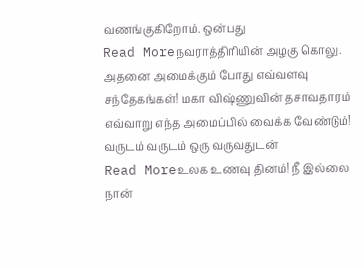வணங்குகிறோம். ஒன்பது
Read Moreநவராத்திரியின் அழகு கொலு. அதனை அமைக்கும் போது எவ்வளவு சந்தேகங்கள்! மகா விஷ்ணுவின் தசாவதாரம் எவ்வாறு எந்த அமைப்பில் வைக்க வேண்டும்! வருடம் வருடம் ஒரு வருவதுடன்
Read Moreஉலக உணவு தினம்! நீ இல்லை நான்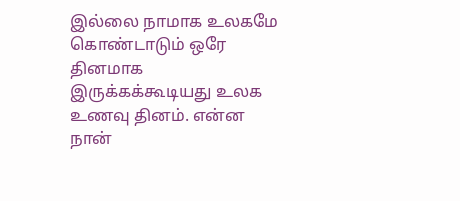இல்லை நாமாக உலகமே கொண்டாடும் ஒரே தினமாக இருக்கக்கூடியது உலக உணவு தினம். என்ன நான்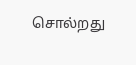சொல்றது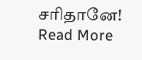சரிதானே!
Read More